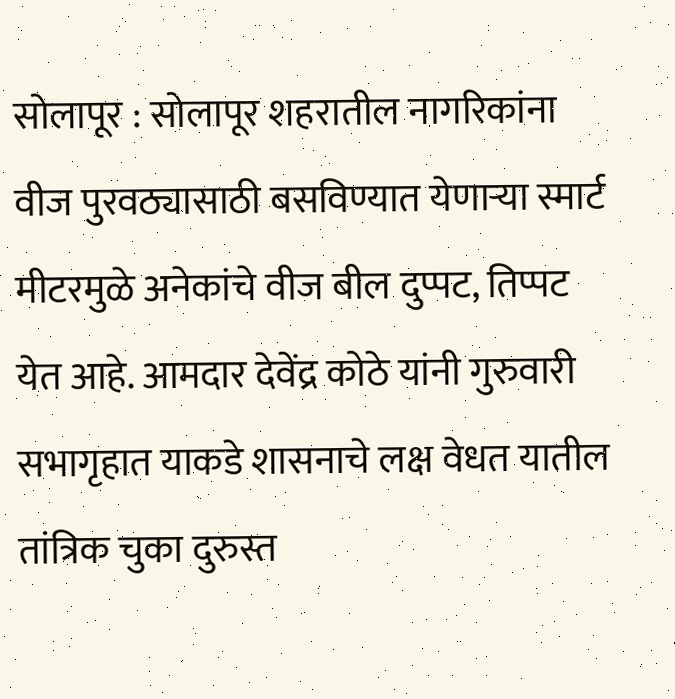सोलापूर : सोलापूर शहरातील नागरिकांना वीज पुरवठ्यासाठी बसविण्यात येणाऱ्या स्मार्ट मीटरमुळे अनेकांचे वीज बील दुप्पट, तिप्पट येत आहे. आमदार देवेंद्र कोठे यांनी गुरुवारी सभागृहात याकडे शासनाचे लक्ष वेधत यातील तांत्रिक चुका दुरुस्त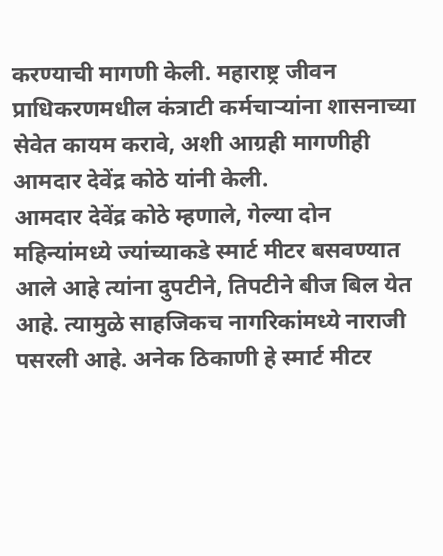करण्याची मागणी केली. महाराष्ट्र जीवन प्राधिकरणमधील कंत्राटी कर्मचाऱ्यांना शासनाच्या सेवेत कायम करावे, अशी आग्रही मागणीही आमदार देवेंद्र कोठे यांनी केली.
आमदार देवेंद्र कोठे म्हणाले, गेल्या दोन महिन्यांमध्ये ज्यांच्याकडे स्मार्ट मीटर बसवण्यात आले आहे त्यांना दुपटीने, तिपटीने बीज बिल येत आहे. त्यामुळे साहजिकच नागरिकांमध्ये नाराजी पसरली आहे. अनेक ठिकाणी हे स्मार्ट मीटर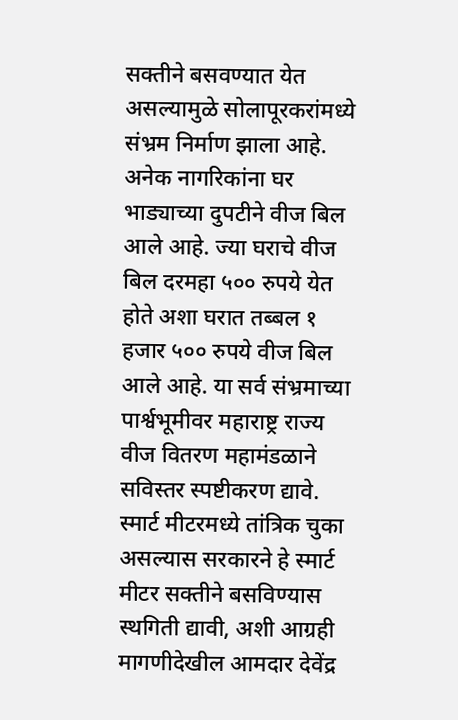सक्तीने बसवण्यात येत असल्यामुळे सोलापूरकरांमध्ये संभ्रम निर्माण झाला आहे. अनेक नागरिकांना घर भाड्याच्या दुपटीने वीज बिल आले आहे. ज्या घराचे वीज बिल दरमहा ५०० रुपये येत होते अशा घरात तब्बल १ हजार ५०० रुपये वीज बिल आले आहे. या सर्व संभ्रमाच्या पार्श्वभूमीवर महाराष्ट्र राज्य वीज वितरण महामंडळाने सविस्तर स्पष्टीकरण द्यावे. स्मार्ट मीटरमध्ये तांत्रिक चुका असल्यास सरकारने हे स्मार्ट मीटर सक्तीने बसविण्यास स्थगिती द्यावी, अशी आग्रही मागणीदेखील आमदार देवेंद्र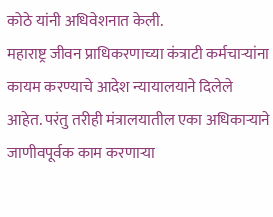कोठे यांनी अधिवेशनात केली.
महाराष्ट्र जीवन प्राधिकरणाच्या कंत्राटी कर्मचाऱ्यांना कायम करण्याचे आदेश न्यायालयाने दिलेले आहेत. परंतु तरीही मंत्रालयातील एका अधिकाऱ्याने जाणीवपूर्वक काम करणाऱ्या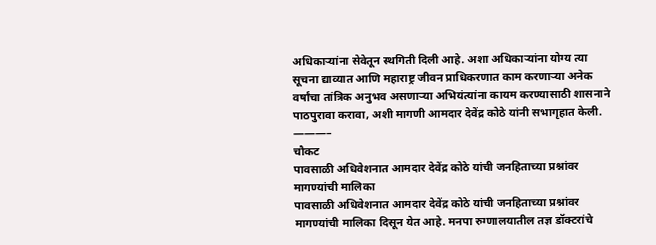अधिकाऱ्यांना सेवेतून स्थगिती दिली आहे. अशा अधिकाऱ्यांना योग्य त्या सूचना द्याव्यात आणि महाराष्ट्र जीवन प्राधिकरणात काम करणाऱ्या अनेक वर्षांचा तांत्रिक अनुभव असणाऱ्या अभियंत्यांना कायम करण्यासाठी शासनाने पाठपुरावा करावा, अशी मागणी आमदार देवेंद्र कोठे यांनी सभागृहात केली.
———–
चौकट
पावसाळी अधिवेशनात आमदार देवेंद्र कोठे यांची जनहिताच्या प्रश्नांवर मागण्यांची मालिका
पावसाळी अधिवेशनात आमदार देवेंद्र कोठे यांची जनहिताच्या प्रश्नांवर मागण्यांची मालिका दिसून येत आहे. मनपा रुग्णालयातील तज्ञ डॉक्टरांचे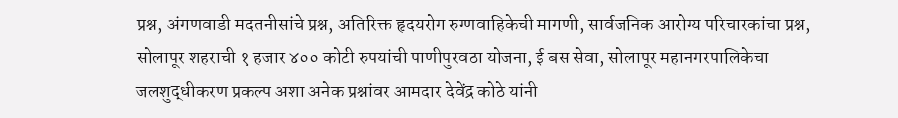प्रश्न, अंगणवाडी मदतनीसांचे प्रश्न, अतिरिक्त हृदयरोग रुग्णवाहिकेची मागणी, सार्वजनिक आरोग्य परिचारकांचा प्रश्न, सोलापूर शहराची १ हजार ४०० कोटी रुपयांची पाणीपुरवठा योजना, ई बस सेवा, सोलापूर महानगरपालिकेचा जलशुद्धीकरण प्रकल्प अशा अनेक प्रश्नांवर आमदार देवेंद्र कोठे यांनी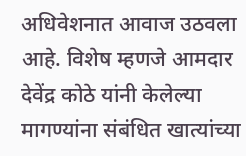अधिवेशनात आवाज उठवला आहे. विशेष म्हणजे आमदार देवेंद्र कोठे यांनी केलेल्या मागण्यांना संबंधित खात्यांच्या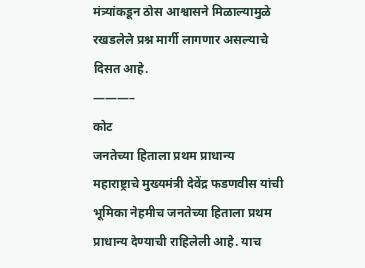मंत्र्यांकडून ठोस आश्वासने मिळाल्यामुळे रखडलेले प्रश्न मार्गी लागणार असल्याचे दिसत आहे.
———–
कोट
जनतेच्या हिताला प्रथम प्राधान्य
महाराष्ट्राचे मुख्यमंत्री देवेंद्र फडणवीस यांची भूमिका नेहमीच जनतेच्या हिताला प्रथम प्राधान्य देण्याची राहिलेली आहे. याच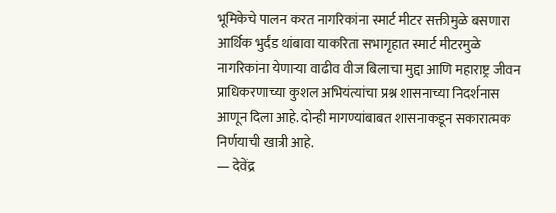भूमिकेचे पालन करत नागरिकांना स्मार्ट मीटर सक्तीमुळे बसणारा आर्थिक भुर्दंड थांबावा याकरिता सभागृहात स्मार्ट मीटरमुळे नागरिकांना येणाऱ्या वाढीव वीज बिलाचा मुद्दा आणि महाराष्ट्र जीवन प्राधिकरणाच्या कुशल अभियंत्यांचा प्रश्न शासनाच्या निदर्शनास आणून दिला आहे. दोन्ही मागण्यांबाबत शासनाकडून सकारात्मक निर्णयाची खात्री आहे.
— देवेंद्र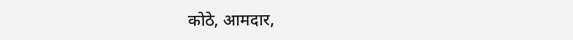कोठे, आमदार,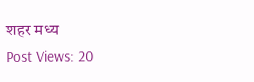शहर मध्य
Post Views: 20